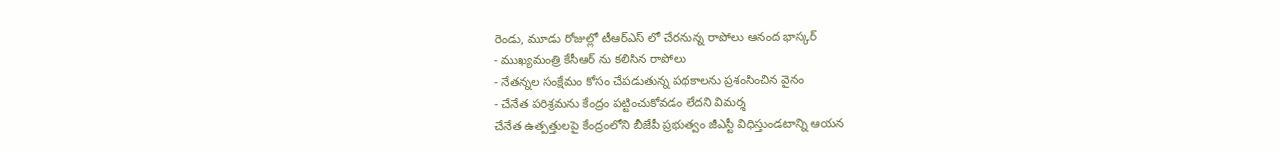రెండు, మూడు రోజుల్లో టీఆర్ఎస్ లో చేరనున్న రాపోలు ఆనంద భాస్కర్
- ముఖ్యమంత్రి కేసీఆర్ ను కలిసిన రాపోలు
- నేతన్నల సంక్షేమం కోసం చేపడుతున్న పథకాలను ప్రశంసించిన వైనం
- చేనేత పరిశ్రమను కేంద్రం పట్టించుకోవడం లేదని విమర్శ
చేనేత ఉత్పత్తులపై కేంద్రంలోని బీజేపీ ప్రభుత్వం జీఎస్టీ విధిస్తుండటాన్ని ఆయన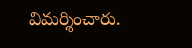విమర్శించారు.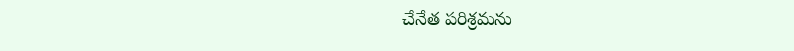చేనేత పరిశ్రమను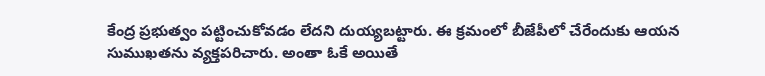కేంద్ర ప్రభుత్వం పట్టించుకోవడం లేదని దుయ్యబట్టారు. ఈ క్రమంలో బీజేపీలో చేరేందుకు ఆయన సుముఖతను వ్యక్తపరిచారు. అంతా ఓకే అయితే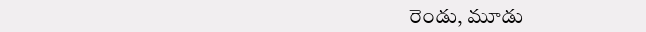రెండు, మూడు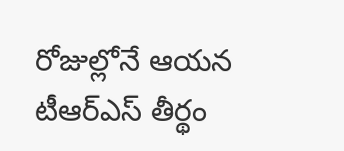రోజుల్లోనే ఆయన టీఆర్ఎస్ తీర్థం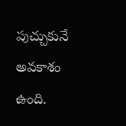పుచ్చుకునే అవకాశం ఉంది.